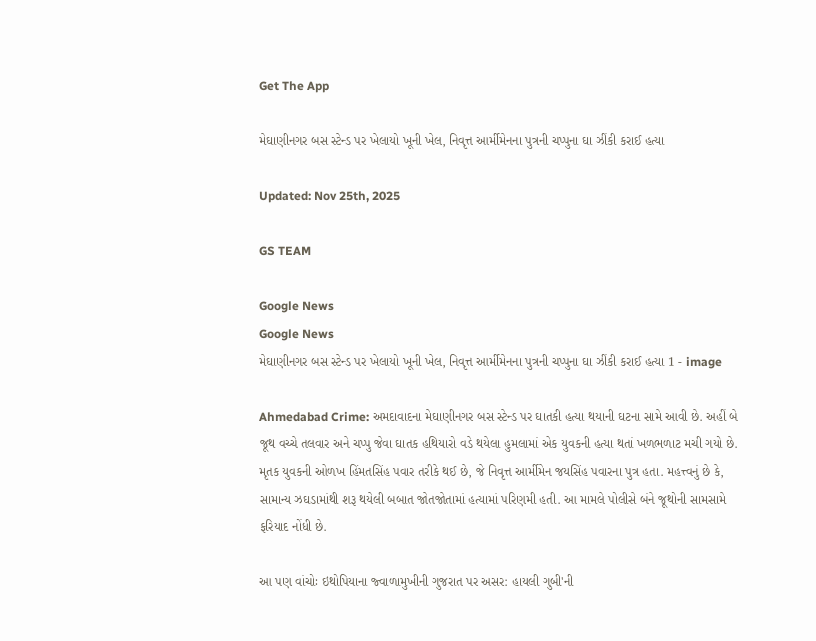Get The App

મેઘાણીનગર બસ સ્ટેન્ડ પર ખેલાયો ખૂની ખેલ, નિવૃત્ત આર્મીમેનના પુત્રની ચપ્પુના ઘા ઝીંકી કરાઈ હત્યા

Updated: Nov 25th, 2025

GS TEAM

Google News
Google News
મેઘાણીનગર બસ સ્ટેન્ડ પર ખેલાયો ખૂની ખેલ, નિવૃત્ત આર્મીમેનના પુત્રની ચપ્પુના ઘા ઝીંકી કરાઈ હત્યા 1 - image

Ahmedabad Crime: અમદાવાદના મેઘાણીનગર બસ સ્ટેન્ડ પર ઘાતકી હત્યા થયાની ઘટના સામે આવી છે. અહીં બે જૂથ વચ્ચે તલવાર અને ચપ્પુ જેવા ઘાતક હથિયારો વડે થયેલા હુમલામાં એક યુવકની હત્યા થતાં ખળભળાટ મચી ગયો છે. મૃતક યુવકની ઓળખ હિંમતસિંહ પવાર તરીકે થઈ છે, જે નિવૃત્ત આર્મીમેન જયસિંહ પવારના પુત્ર હતા. મહત્ત્વનું છે કે, સામાન્ય ઝઘડામાંથી શરૂ થયેલી બબાત જોતજોતામાં હત્યામાં પરિણમી હતી. આ મામલે પોલીસે બંને જૂથોની સામસામે ફરિયાદ નોંધી છે.

આ પણ વાંચોઃ ઇથોપિયાના જ્વાળામુખીની ગુજરાત પર અસર: હાયલી ગુબી'ની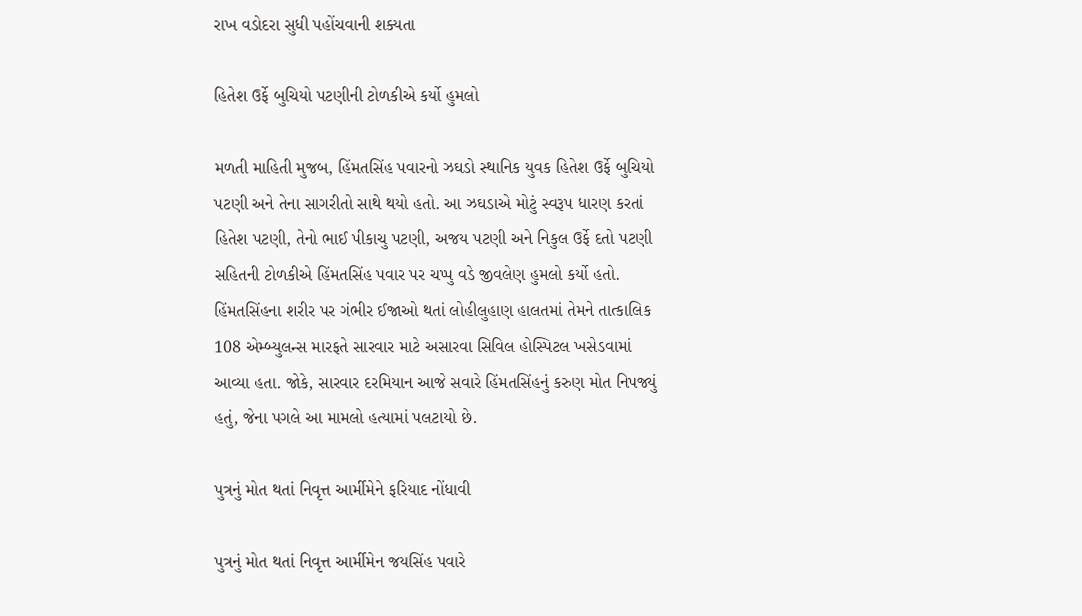રાખ વડોદરા સુધી પહોંચવાની શક્યતા

હિતેશ ઉર્ફે બુચિયો પટણીની ટોળકીએ કર્યો હુમલો

મળતી માહિતી મુજબ, હિંમતસિંહ પવારનો ઝઘડો સ્થાનિક યુવક હિતેશ ઉર્ફે બુચિયો પટણી અને તેના સાગરીતો સાથે થયો હતો. આ ઝઘડાએ મોટું સ્વરૂપ ધારણ કરતાં હિતેશ પટણી, તેનો ભાઈ પીકાચુ પટણી, અજય પટણી અને નિકુલ ઉર્ફે દતો પટણી સહિતની ટોળકીએ હિંમતસિંહ પવાર પર ચપ્પુ વડે જીવલેણ હુમલો કર્યો હતો. હિંમતસિંહના શરીર પર ગંભીર ઈજાઓ થતાં લોહીલુહાણ હાલતમાં તેમને તાત્કાલિક 108 એમ્બ્યુલન્સ મારફતે સારવાર માટે અસારવા સિવિલ હોસ્પિટલ ખસેડવામાં આવ્યા હતા. જોકે, સારવાર દરમિયાન આજે સવારે હિંમતસિંહનું કરુણ મોત નિપજ્યું હતું, જેના પગલે આ મામલો હત્યામાં પલટાયો છે.

પુત્રનું મોત થતાં નિવૃત્ત આર્મીમેને ફરિયાદ નોંધાવી

પુત્રનું મોત થતાં નિવૃત્ત આર્મીમેન જયસિંહ પવારે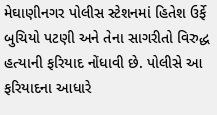મેઘાણીનગર પોલીસ સ્ટેશનમાં હિતેશ ઉર્ફે બુચિયો પટણી અને તેના સાગરીતો વિરુદ્ધ હત્યાની ફરિયાદ નોંધાવી છે. પોલીસે આ ફરિયાદના આધારે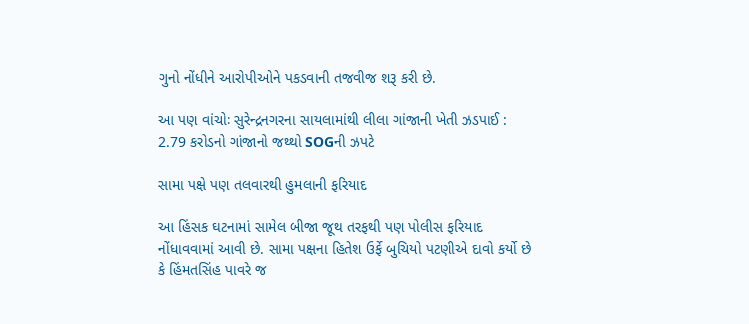ગુનો નોંધીને આરોપીઓને પકડવાની તજવીજ શરૂ કરી છે.

આ પણ વાંચોઃ સુરેન્દ્રનગરના સાયલામાંથી લીલા ગાંજાની ખેતી ઝડપાઈ : 2.79 કરોડનો ગાંજાનો જથ્થો SOGની ઝપટે

સામા પક્ષે પણ તલવારથી હુમલાની ફરિયાદ

આ હિંસક ઘટનામાં સામેલ બીજા જૂથ તરફથી પણ પોલીસ ફરિયાદ નોંધાવવામાં આવી છે. સામા પક્ષના હિતેશ ઉર્ફે બુચિયો પટણીએ દાવો કર્યો છે કે હિંમતસિંહ પાવરે જ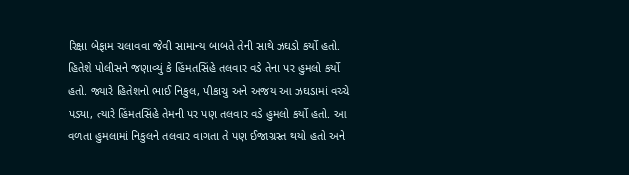રિક્ષા બેફામ ચલાવવા જેવી સામાન્ય બાબતે તેની સાથે ઝઘડો કર્યો હતો. હિતેશે પોલીસને જણાવ્યું કે હિંમતસિંહે તલવાર વડે તેના પર હુમલો કર્યો હતો. જ્યારે હિતેશનો ભાઈ નિકુલ, પીકાચુ અને અજય આ ઝઘડામાં વચ્ચે પડ્યા, ત્યારે હિંમતસિંહે તેમની પર પણ તલવાર વડે હુમલો કર્યો હતો. આ વળતા હુમલામાં નિકુલને તલવાર વાગતા તે પણ ઈજાગ્રસ્ત થયો હતો અને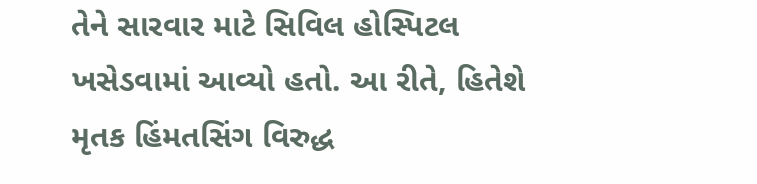તેને સારવાર માટે સિવિલ હોસ્પિટલ ખસેડવામાં આવ્યો હતો. આ રીતે, હિતેશે મૃતક હિંમતસિંગ વિરુદ્ધ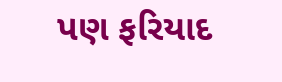પણ ફરિયાદ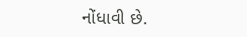નોંધાવી છે.